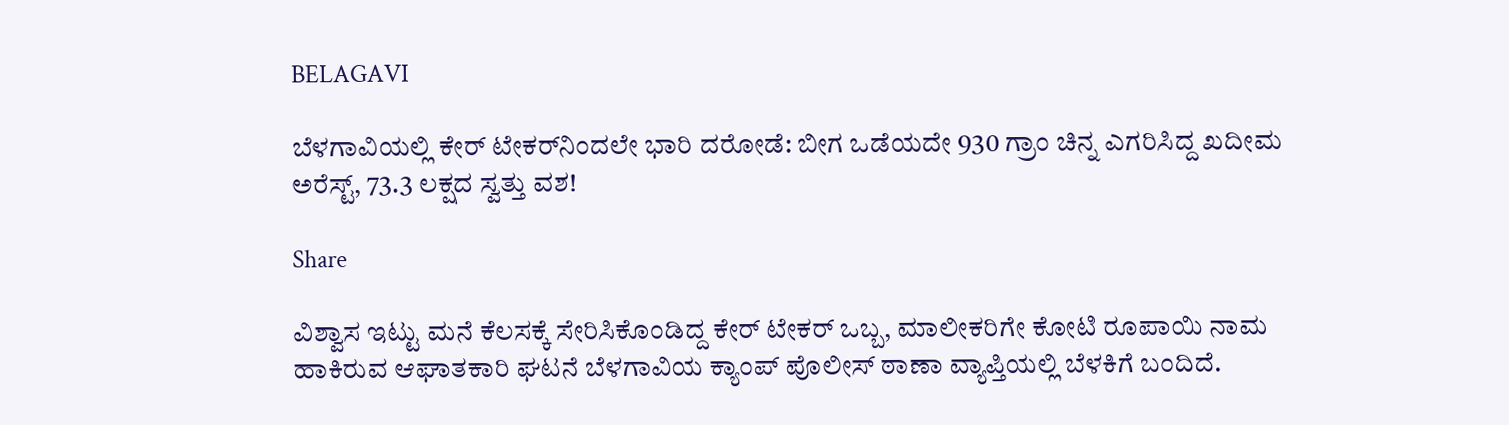BELAGAVI

ಬೆಳಗಾವಿಯಲ್ಲಿ ಕೇರ್ ಟೇಕರ್‌ನಿಂದಲೇ ಭಾರಿ ದರೋಡೆ: ಬೀಗ ಒಡೆಯದೇ 930 ಗ್ರಾಂ ಚಿನ್ನ ಎಗರಿಸಿದ್ದ ಖದೀಮ ಅರೆಸ್ಟ್, 73.3 ಲಕ್ಷದ ಸ್ವತ್ತು ವಶ!

Share

ವಿಶ್ವಾಸ ಇಟ್ಟು ಮನೆ ಕೆಲಸಕ್ಕೆ ಸೇರಿಸಿಕೊಂಡಿದ್ದ ಕೇರ್ ಟೇಕರ್ ಒಬ್ಬ, ಮಾಲೀಕರಿಗೇ ಕೋಟಿ ರೂಪಾಯಿ ನಾಮ ಹಾಕಿರುವ ಆಘಾತಕಾರಿ ಘಟನೆ ಬೆಳಗಾವಿಯ ಕ್ಯಾಂಪ್ ಪೊಲೀಸ್ ಠಾಣಾ ವ್ಯಾಪ್ತಿಯಲ್ಲಿ ಬೆಳಕಿಗೆ ಬಂದಿದೆ.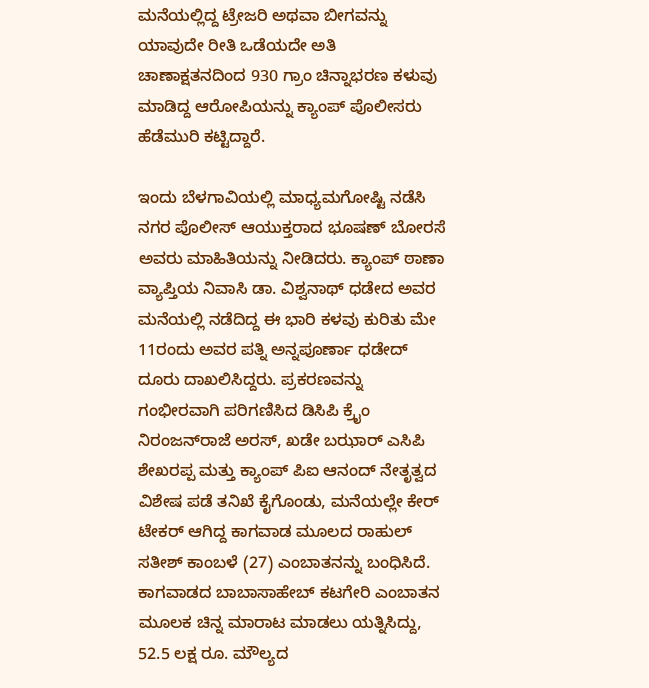ಮನೆಯಲ್ಲಿದ್ದ ಟ್ರೇಜರಿ ಅಥವಾ ಬೀಗವನ್ನು ಯಾವುದೇ ರೀತಿ ಒಡೆಯದೇ ಅತಿ ಚಾಣಾಕ್ಷತನದಿಂದ 930 ಗ್ರಾಂ ಚಿನ್ನಾಭರಣ ಕಳುವು ಮಾಡಿದ್ದ ಆರೋಪಿಯನ್ನು ಕ್ಯಾಂಪ್ ಪೊಲೀಸರು ಹೆಡೆಮುರಿ ಕಟ್ಟಿದ್ದಾರೆ.

ಇಂದು ಬೆಳಗಾವಿಯಲ್ಲಿ ಮಾಧ್ಯಮಗೋಷ್ಟಿ ನಡೆಸಿ ನಗರ ಪೊಲೀಸ್ ಆಯುಕ್ತರಾದ ಭೂಷಣ್ ಬೋರಸೆ ಅವರು ಮಾಹಿತಿಯನ್ನು ನೀಡಿದರು. ಕ್ಯಾಂಪ್ ಠಾಣಾ ವ್ಯಾಪ್ತಿಯ ನಿವಾಸಿ ಡಾ. ವಿಶ್ವನಾಥ್ ಧಡೇದ ಅವರ ಮನೆಯಲ್ಲಿ ನಡೆದಿದ್ದ ಈ ಭಾರಿ ಕಳವು ಕುರಿತು ಮೇ 11ರಂದು ಅವರ ಪತ್ನಿ ಅನ್ನಪೂರ್ಣಾ ಧಡೇದ್ ದೂರು ದಾಖಲಿಸಿದ್ದರು. ಪ್ರಕರಣವನ್ನು ಗಂಭೀರವಾಗಿ ಪರಿಗಣಿಸಿದ ಡಿಸಿಪಿ ಕ್ರೈಂ ನಿರಂಜನ್‌ರಾಜೆ ಅರಸ್, ಖಡೇ ಬಝಾರ್ ಎಸಿಪಿ ಶೇಖರಪ್ಪ ಮತ್ತು ಕ್ಯಾಂಪ್ ಪಿಐ ಆನಂದ್ ನೇತೃತ್ವದ ವಿಶೇಷ ಪಡೆ ತನಿಖೆ ಕೈಗೊಂಡು, ಮನೆಯಲ್ಲೇ ಕೇರ್ ಟೇಕರ್ ಆಗಿದ್ದ ಕಾಗವಾಡ ಮೂಲದ ರಾಹುಲ್ ಸತೀಶ್ ಕಾಂಬಳೆ (27) ಎಂಬಾತನನ್ನು ಬಂಧಿಸಿದೆ. ಕಾಗವಾಡದ ಬಾಬಾಸಾಹೇಬ್ ಕಟಗೇರಿ ಎಂಬಾತನ ಮೂಲಕ ಚಿನ್ನ ಮಾರಾಟ ಮಾಡಲು ಯತ್ನಿಸಿದ್ದು, 52.5 ಲಕ್ಷ ರೂ. ಮೌಲ್ಯದ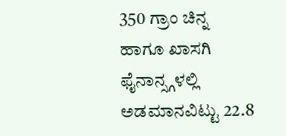350 ಗ್ರಾಂ ಚಿನ್ನ ಹಾಗೂ ಖಾಸಗಿ ಫೈನಾನ್ಸ್ಗಳಲ್ಲಿ ಅಡಮಾನವಿಟ್ಟು 22.8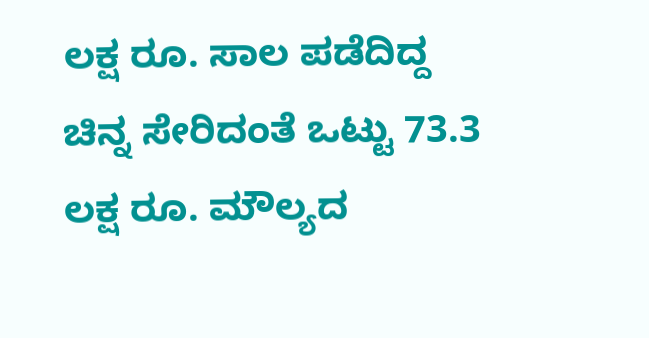ಲಕ್ಷ ರೂ. ಸಾಲ ಪಡೆದಿದ್ದ ಚಿನ್ನ ಸೇರಿದಂತೆ ಒಟ್ಟು 73.3 ಲಕ್ಷ ರೂ. ಮೌಲ್ಯದ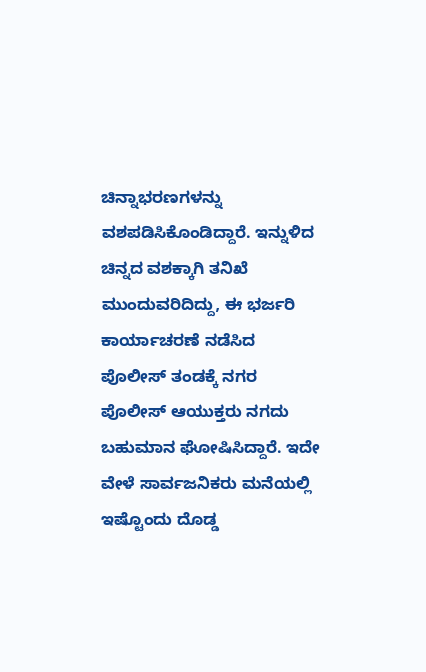ಚಿನ್ನಾಭರಣಗಳನ್ನು ವಶಪಡಿಸಿಕೊಂಡಿದ್ದಾರೆ. ಇನ್ನುಳಿದ ಚಿನ್ನದ ವಶಕ್ಕಾಗಿ ತನಿಖೆ ಮುಂದುವರಿದಿದ್ದು, ಈ ಭರ್ಜರಿ ಕಾರ್ಯಾಚರಣೆ ನಡೆಸಿದ ಪೊಲೀಸ್ ತಂಡಕ್ಕೆ ನಗರ ಪೊಲೀಸ್ ಆಯುಕ್ತರು ನಗದು ಬಹುಮಾನ ಘೋಷಿಸಿದ್ದಾರೆ. ಇದೇ ವೇಳೆ ಸಾರ್ವಜನಿಕರು ಮನೆಯಲ್ಲಿ ಇಷ್ಟೊಂದು ದೊಡ್ಡ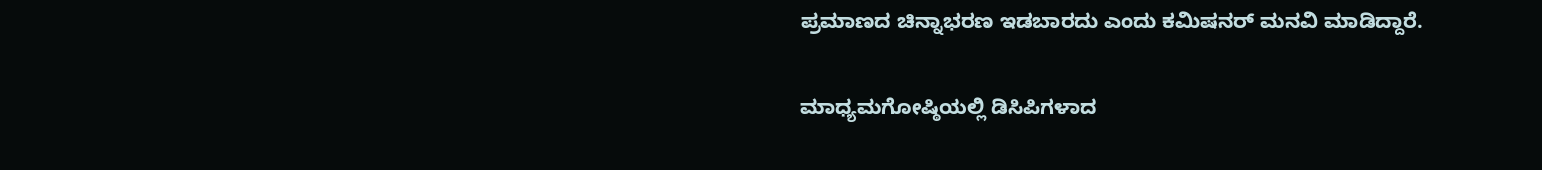ಪ್ರಮಾಣದ ಚಿನ್ನಾಭರಣ ಇಡಬಾರದು ಎಂದು ಕಮಿಷನರ್ ಮನವಿ ಮಾಡಿದ್ದಾರೆ.

ಮಾಧ್ಯಮಗೋಷ್ಠಿಯಲ್ಲಿ ಡಿಸಿಪಿಗಳಾದ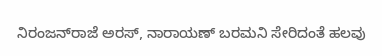ನಿರಂಜನ್‌ರಾಜೆ ಅರಸ್, ನಾರಾಯಣ್ ಬರಮನಿ ಸೇರಿದಂತೆ ಹಲವು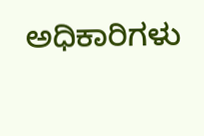ಅಧಿಕಾರಿಗಳು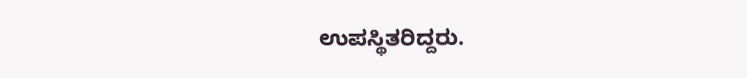ಉಪಸ್ಥಿತರಿದ್ದರು.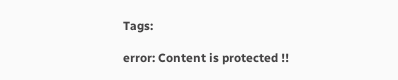Tags:

error: Content is protected !!